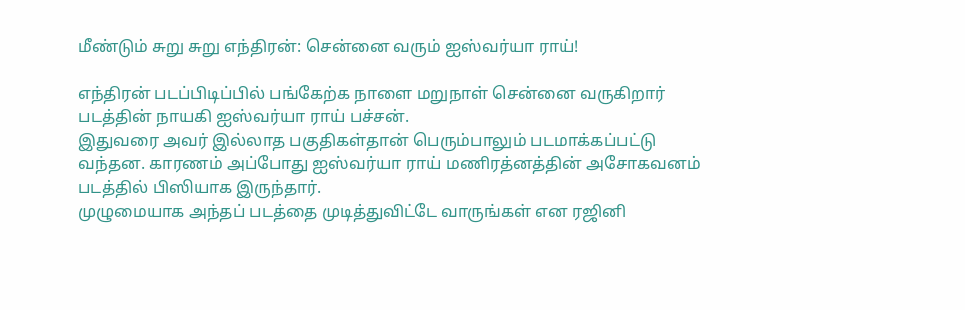மீண்டும் சுறு சுறு எந்திரன்: சென்னை வரும் ஐஸ்வர்யா ராய்!

எந்திரன் படப்பிடிப்பில் பங்கேற்க நாளை மறுநாள் சென்னை வருகிறார் படத்தின் நாயகி ஐஸ்வர்யா ராய் பச்சன்.
இதுவரை அவர் இல்லாத பகுதிகள்தான் பெரும்பாலும் படமாக்கப்பட்டு வந்தன. காரணம் அப்போது ஐஸ்வர்யா ராய் மணிரத்னத்தின் அசோகவனம் படத்தில் பிஸியாக இருந்தார்.
முழுமையாக அந்தப் படத்தை முடித்துவிட்டே வாருங்கள் என ரஜினி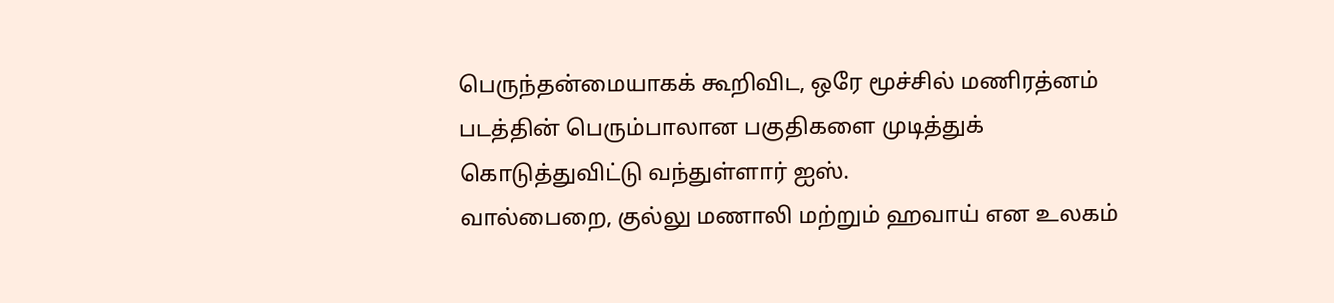பெருந்தன்மையாகக் கூறிவிட, ஒரே மூச்சில் மணிரத்னம் படத்தின் பெரும்பாலான பகுதிகளை முடித்துக் கொடுத்துவிட்டு வந்துள்ளார் ஐஸ்.
வால்பைறை, குல்லு மணாலி மற்றும் ஹவாய் என உலகம்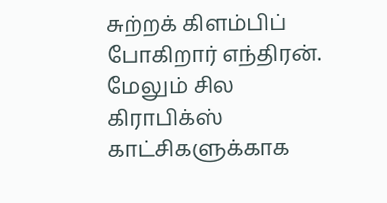சுற்றக் கிளம்பிப் போகிறார் எந்திரன். மேலும் சில கிராபிக்ஸ் காட்சிகளுக்காக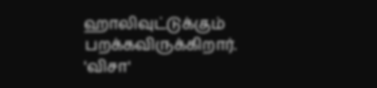ஹாலிவுட்டுக்கும் பறக்கவிருக்கிறார்.
'விசா'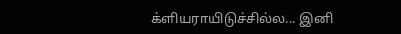க்ளியராயிடுச்சில்ல... இனி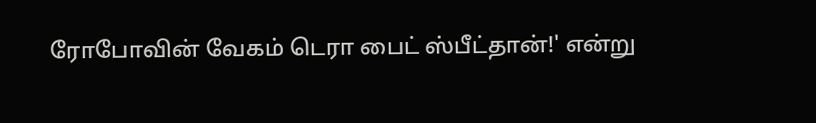ரோபோவின் வேகம் டெரா பைட் ஸ்பீட்தான்!' என்று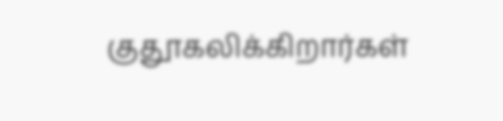குதூகலிக்கிறார்கள்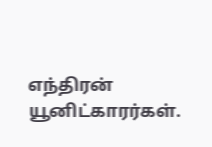எந்திரன் யூனிட்காரர்கள்.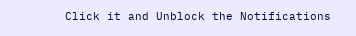Click it and Unblock the Notifications